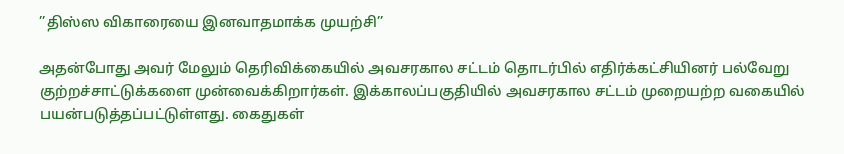’’திஸ்ஸ விகாரையை இனவாதமாக்க முயற்சி’’

அதன்போது அவர் மேலும் தெரிவிக்கையில் அவசரகால சட்டம் தொடர்பில் எதிர்க்கட்சியினர் பல்வேறு குற்றச்சாட்டுக்களை முன்வைக்கிறார்கள். இக்காலப்பகுதியில் அவசரகால சட்டம் முறையற்ற வகையில் பயன்படுத்தப்பட்டுள்ளது. கைதுகள்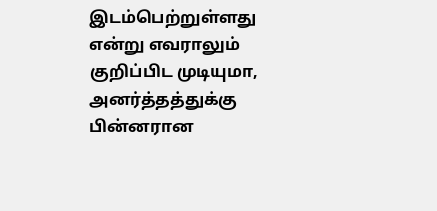இடம்பெற்றுள்ளது என்று எவராலும் குறிப்பிட முடியுமா, அனர்த்தத்துக்கு பின்னரான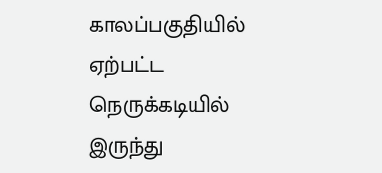காலப்பகுதியில் ஏற்பட்ட நெருக்கடியில் இருந்து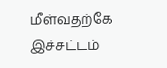மீள்வதற்கே இச்சட்டம்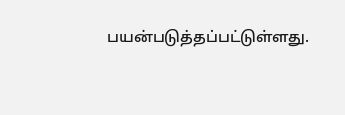பயன்படுத்தப்பட்டுள்ளது.